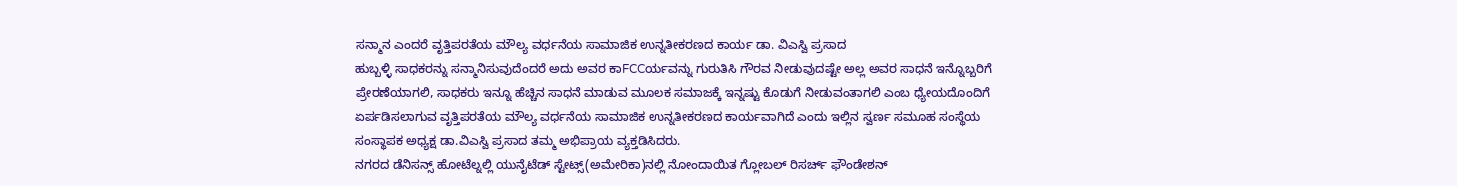ಸನ್ಮಾನ ಎಂದರೆ ವೃತ್ತಿಪರತೆಯ ಮೌಲ್ಯ ವರ್ಧನೆಯ ಸಾಮಾಜಿಕ ಉನ್ನತೀಕರಣದ ಕಾರ್ಯ ಡಾ. ವಿಎಸ್ವಿ ಪ್ರಸಾದ
ಹುಬ್ಬಳ್ಳಿ ಸಾಧಕರನ್ನು ಸನ್ಮಾನಿಸುವುದೆಂದರೆ ಅದು ಅವರ ಕಾFCCರ್ಯವನ್ನು ಗುರುತಿಸಿ ಗೌರವ ನೀಡುವುದಷ್ಟೇ ಅಲ್ಲ ಅವರ ಸಾಧನೆ ಇನ್ನೊಬ್ಬರಿಗೆ ಪ್ರೇರಣೆಯಾಗಲಿ, ಸಾಧಕರು ಇನ್ನೂ ಹೆಚ್ಚಿನ ಸಾಧನೆ ಮಾಡುವ ಮೂಲಕ ಸಮಾಜಕ್ಕೆ ಇನ್ನಷ್ಟು ಕೊಡುಗೆ ನೀಡುವಂತಾಗಲಿ ಎಂಬ ಧ್ಯೇಯದೊಂದಿಗೆ ಏರ್ಪಡಿಸಲಾಗುವ ವೃತ್ತಿಪರತೆಯ ಮೌಲ್ಯ ವರ್ಧನೆಯ ಸಾಮಾಜಿಕ ಉನ್ನತೀಕರಣದ ಕಾರ್ಯವಾಗಿದೆ ಎಂದು ಇಲ್ಲಿನ ಸ್ವರ್ಣ ಸಮೂಹ ಸಂಸ್ಥೆಯ ಸಂಸ್ಥಾಪಕ ಅಧ್ಯಕ್ಷ ಡಾ.ವಿಎಸ್ವಿ ಪ್ರಸಾದ ತಮ್ಮ ಅಭಿಪ್ರಾಯ ವ್ಯಕ್ತಡಿಸಿದರು.
ನಗರದ ಡೆನಿಸನ್ಸ್ ಹೋಟೆಲ್ನಲ್ಲಿ ಯುನೈಟೆಡ್ ಸ್ಟೇಟ್ಸ್(ಅಮೇರಿಕಾ)ನಲ್ಲಿ ನೋಂದಾಯಿತ ಗ್ಲೋಬಲ್ ರಿಸರ್ಚ್ ಫೌಂಡೇಶನ್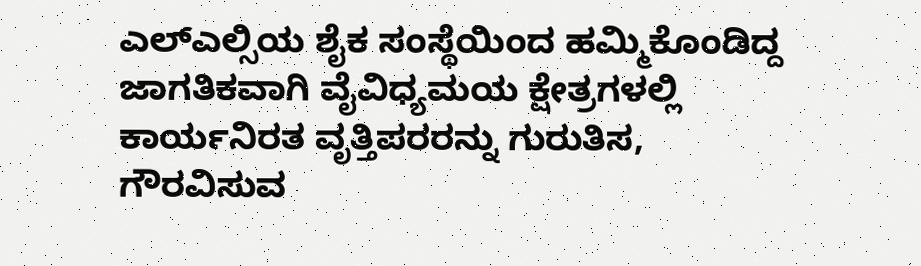ಎಲ್ಎಲ್ಸಿಯ ಶೈಕ ಸಂಸ್ಥೆಯಿಂದ ಹಮ್ಮಿಕೊಂಡಿದ್ದ ಜಾಗತಿಕವಾಗಿ ವೈವಿಧ್ಯಮಯ ಕ್ಷೇತ್ರಗಳಲ್ಲಿ ಕಾರ್ಯನಿರತ ವೃತ್ತಿಪರರನ್ನು ಗುರುತಿಸ, ಗೌರವಿಸುವ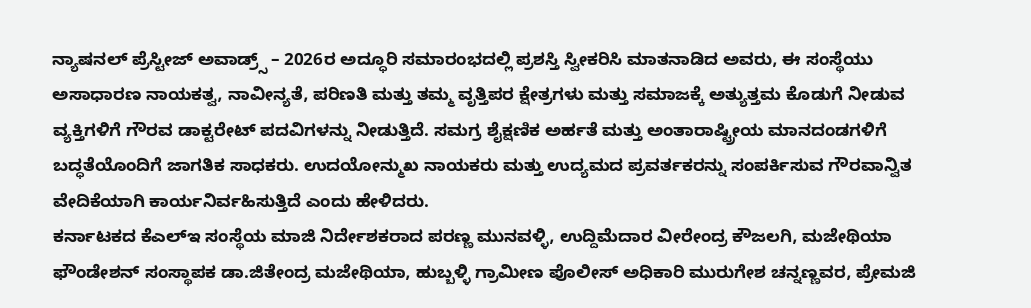ನ್ಯಾಷನಲ್ ಪ್ರೆಸ್ಟೀಜ್ ಅವಾಡ್ರ್ಸ್ – 2026ರ ಅದ್ಧೂರಿ ಸಮಾರಂಭದಲ್ಲಿ ಪ್ರಶಸ್ತಿ ಸ್ವೀಕರಿಸಿ ಮಾತನಾಡಿದ ಅವರು, ಈ ಸಂಸ್ಥೆಯು ಅಸಾಧಾರಣ ನಾಯಕತ್ವ, ನಾವೀನ್ಯತೆ, ಪರಿಣತಿ ಮತ್ತು ತಮ್ಮ ವೃತ್ತಿಪರ ಕ್ಷೇತ್ರಗಳು ಮತ್ತು ಸಮಾಜಕ್ಕೆ ಅತ್ಯುತ್ತಮ ಕೊಡುಗೆ ನೀಡುವ ವ್ಯಕ್ತಿಗಳಿಗೆ ಗೌರವ ಡಾಕ್ಟರೇಟ್ ಪದವಿಗಳನ್ನು ನೀಡುತ್ತಿದೆ. ಸಮಗ್ರ ಶೈಕ್ಷಣಿಕ ಅರ್ಹತೆ ಮತ್ತು ಅಂತಾರಾಷ್ಟ್ರೀಯ ಮಾನದಂಡಗಳಿಗೆ ಬದ್ಧತೆಯೊಂದಿಗೆ ಜಾಗತಿಕ ಸಾಧಕರು. ಉದಯೋನ್ಮುಖ ನಾಯಕರು ಮತ್ತು ಉದ್ಯಮದ ಪ್ರವರ್ತಕರನ್ನು ಸಂಪರ್ಕಿಸುವ ಗೌರವಾನ್ವಿತ ವೇದಿಕೆಯಾಗಿ ಕಾರ್ಯನಿರ್ವಹಿಸುತ್ತಿದೆ ಎಂದು ಹೇಳಿದರು.
ಕರ್ನಾಟಕದ ಕೆಎಲ್ಇ ಸಂಸ್ಥೆಯ ಮಾಜಿ ನಿರ್ದೇಶಕರಾದ ಪರಣ್ಣ ಮುನವಳ್ಳಿ, ಉದ್ದಿಮೆದಾರ ವೀರೇಂದ್ರ ಕೌಜಲಗಿ, ಮಜೇಥಿಯಾ ಫೌಂಡೇಶನ್ ಸಂಸ್ಥಾಪಕ ಡಾ.ಜಿತೇಂದ್ರ ಮಜೇಥಿಯಾ, ಹುಬ್ಬಳ್ಳಿ ಗ್ರಾಮೀಣ ಪೊಲೀಸ್ ಅಧಿಕಾರಿ ಮುರುಗೇಶ ಚನ್ನಣ್ಣವರ, ಪ್ರೇಮಜಿ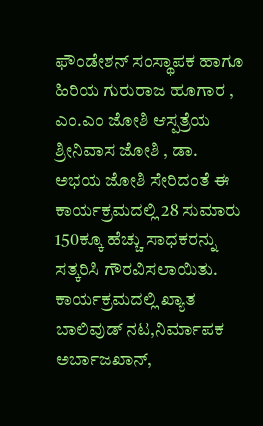ಫೌಂಡೇಶನ್ ಸಂಸ್ಥಾಪಕ ಹಾಗೂ ಹಿರಿಯ ಗುರುರಾಜ ಹೂಗಾರ , ಎಂ.ಎಂ ಜೋಶಿ ಆಸ್ಪತ್ರೆಯ ಶ್ರೀನಿವಾಸ ಜೋಶಿ , ಡಾ. ಅಭಯ ಜೋಶಿ ಸೇರಿದಂತೆ ಈ ಕಾರ್ಯಕ್ರಮದಲ್ಲಿ 28 ಸುಮಾರು 150ಕ್ಕೂ ಹೆಚ್ಚು ಸಾಧಕರನ್ನು ಸತ್ಕರಿಸಿ ಗೌರವಿಸಲಾಯಿತು.
ಕಾರ್ಯಕ್ರಮದಲ್ಲಿ ಖ್ಯಾತ ಬಾಲಿವುಡ್ ನಟ,ನಿರ್ಮಾಪಕ ಅರ್ಬಾಜಖಾನ್,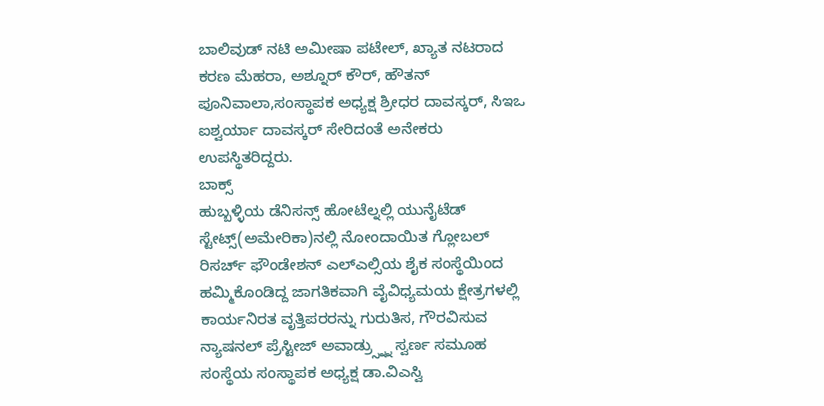ಬಾಲಿವುಡ್ ನಟಿ ಅಮೀಷಾ ಪಟೇಲ್, ಖ್ಯಾತ ನಟರಾದ ಕರಣ ಮೆಹರಾ, ಅಶ್ನೂರ್ ಕೌರ್, ಹೌತನ್ ಪೂನಿವಾಲಾ,ಸಂಸ್ಥಾಪಕ ಅಧ್ಯಕ್ಷ ಶ್ರೀಧರ ದಾವಸ್ಕರ್, ಸಿಇಒ ಐಶ್ವರ್ಯಾ ದಾವಸ್ಕರ್ ಸೇರಿದಂತೆ ಅನೇಕರು ಉಪಸ್ಥಿತರಿದ್ದರು.
ಬಾಕ್ಸ್
ಹುಬ್ಬಳ್ಳಿಯ ಡೆನಿಸನ್ಸ್ ಹೋಟೆಲ್ನಲ್ಲಿ ಯುನೈಟೆಡ್ ಸ್ಟೇಟ್ಸ್(ಅಮೇರಿಕಾ)ನಲ್ಲಿ ನೋಂದಾಯಿತ ಗ್ಲೋಬಲ್ ರಿಸರ್ಚ್ ಫೌಂಡೇಶನ್ ಎಲ್ಎಲ್ಸಿಯ ಶೈಕ ಸಂಸ್ಥೆಯಿಂದ ಹಮ್ಮಿಕೊಂಡಿದ್ದ ಜಾಗತಿಕವಾಗಿ ವೈವಿಧ್ಯಮಯ ಕ್ಷೇತ್ರಗಳಲ್ಲಿ ಕಾರ್ಯನಿರತ ವೃತ್ತಿಪರರನ್ನು ಗುರುತಿಸ, ಗೌರವಿಸುವ ನ್ಯಾಷನಲ್ ಪ್ರೆಸ್ಟೀಜ್ ಅವಾಡ್ರ್ಸ್ನ್ನು ಸ್ವರ್ಣ ಸಮೂಹ ಸಂಸ್ಥೆಯ ಸಂಸ್ಥಾಪಕ ಅಧ್ಯಕ್ಷ ಡಾ.ವಿಎಸ್ವಿ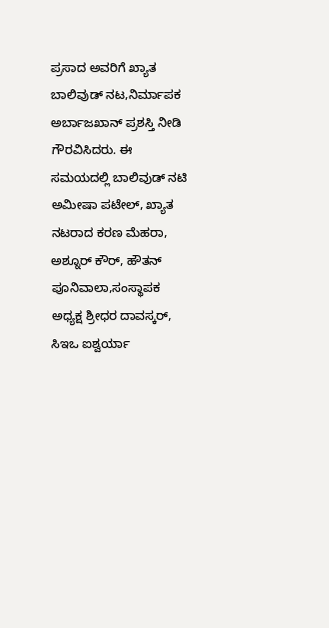ಪ್ರಸಾದ ಅವರಿಗೆ ಖ್ಯಾತ ಬಾಲಿವುಡ್ ನಟ,ನಿರ್ಮಾಪಕ ಅರ್ಬಾಜಖಾನ್ ಪ್ರಶಸ್ತಿ ನೀಡಿ ಗೌರವಿಸಿದರು. ಈ ಸಮಯದಲ್ಲಿ ಬಾಲಿವುಡ್ ನಟಿ ಅಮೀಷಾ ಪಟೇಲ್, ಖ್ಯಾತ ನಟರಾದ ಕರಣ ಮೆಹರಾ, ಅಶ್ನೂರ್ ಕೌರ್, ಹೌತನ್ ಪೂನಿವಾಲಾ,ಸಂಸ್ಥಾಪಕ ಅಧ್ಯಕ್ಷ ಶ್ರೀಧರ ದಾವಸ್ಕರ್, ಸಿಇಒ ಐಶ್ವರ್ಯಾ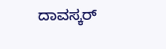ದಾವಸ್ಕರ್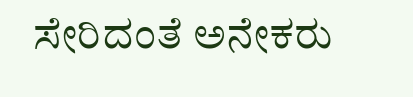ಸೇರಿದಂತೆ ಅನೇಕರು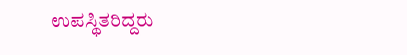ಉಪಸ್ಥಿತರಿದ್ದರು